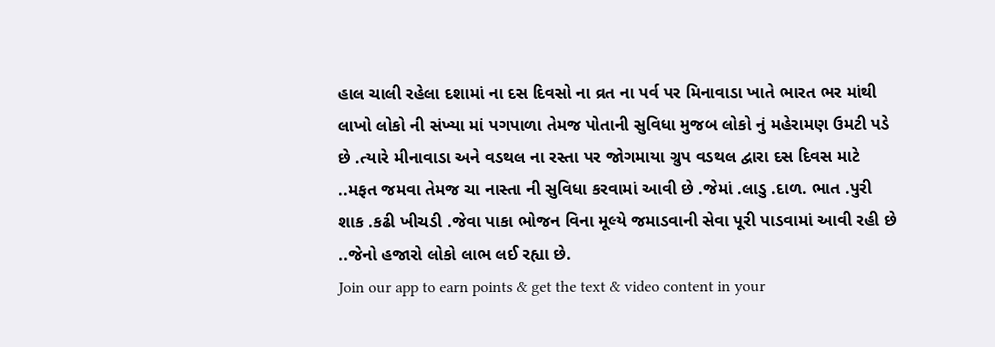હાલ ચાલી રહેલા દશામાં ના દસ દિવસો ના વ્રત ના પર્વ પર મિનાવાડા ખાતે ભારત ભર માંથી લાખો લોકો ની સંખ્યા માં પગપાળા તેમજ પોતાની સુવિધા મુજબ લોકો નું મહેરામણ ઉમટી પડે છે .ત્યારે મીનાવાડા અને વડથલ ના રસ્તા પર જોગમાયા ગ્રુપ વડથલ દ્વારા દસ દિવસ માટે ..મફત જમવા તેમજ ચા નાસ્તા ની સુવિધા કરવામાં આવી છે .જેમાં .લાડુ .દાળ. ભાત .પુરી શાક .કઢી ખીચડી .જેવા પાકા ભોજન વિના મૂલ્યે જમાડવાની સેવા પૂરી પાડવામાં આવી રહી છે ..જેનો હજારો લોકો લાભ લઈ રહ્યા છે.
Join our app to earn points & get the text & video content in your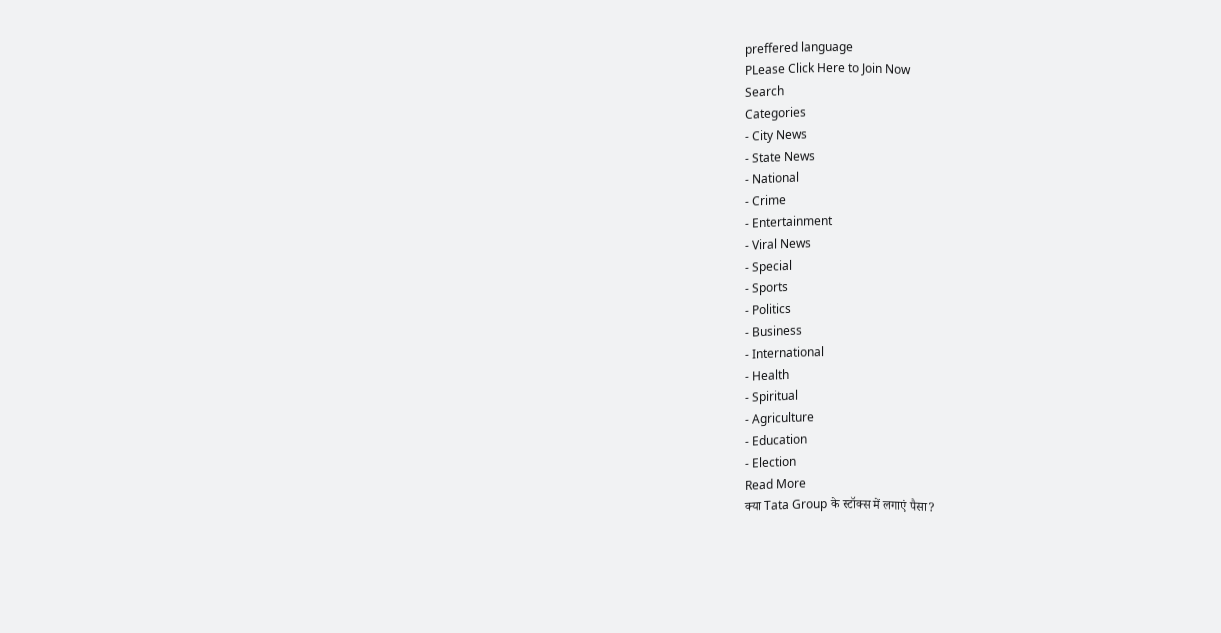preffered language
PLease Click Here to Join Now
Search
Categories
- City News
- State News
- National
- Crime
- Entertainment
- Viral News
- Special
- Sports
- Politics
- Business
- International
- Health
- Spiritual
- Agriculture
- Education
- Election
Read More
क्या Tata Group के स्टॉक्स में लगाएं पैसा?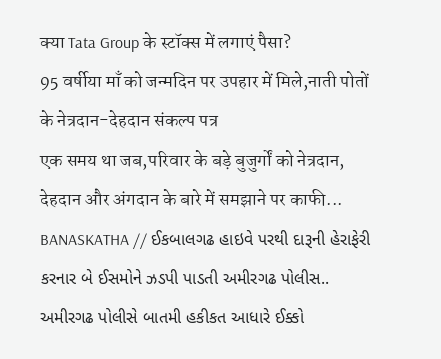क्या Tata Group के स्टॉक्स में लगाएं पैसा?
95 वर्षीया माँ को जन्मदिन पर उपहार में मिले,नाती पोतों के नेत्रदान-देहदान संकल्प पत्र
एक समय था जब,परिवार के बड़े बुजुर्गों को नेत्रदान, देहदान और अंगदान के बारे में समझाने पर काफी...
BANASKATHA // ઈકબાલગઢ હાઇવે પરથી દારૂની હેરાફેરી કરનાર બે ઈસમોને ઝડપી પાડતી અમીરગઢ પોલીસ..
અમીરગઢ પોલીસે બાતમી હકીકત આધારે ઈક્કો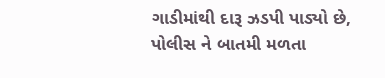ગાડીમાંથી દારૂ ઝડપી પાડ્યો છે, પોલીસ ને બાતમી મળતા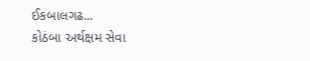ઈકબાલગઢ...
કોઠંબા અર્થક્ષમ સેવા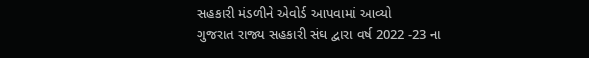સહકારી મંડળીને એવોર્ડ આપવામાં આવ્યો
ગુજરાત રાજ્ય સહકારી સંઘ દ્વારા વર્ષ 2022 -23 ના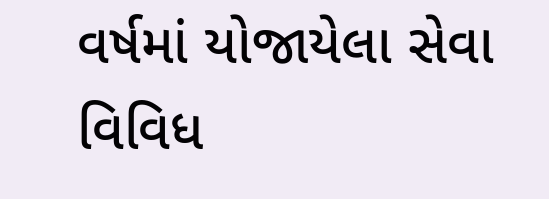વર્ષમાં યોજાયેલા સેવા વિવિધ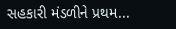સહકારી મંડળીને પ્રથમ...